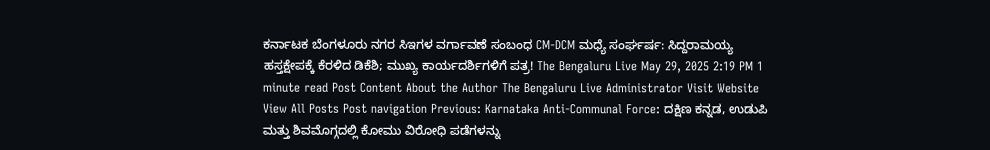ಕರ್ನಾಟಕ ಬೆಂಗಳೂರು ನಗರ ಸಿಇಗಳ ವರ್ಗಾವಣೆ ಸಂಬಂಧ CM-DCM ಮಧ್ಯೆ ಸಂರ್ಘರ್ಷ: ಸಿದ್ದರಾಮಯ್ಯ ಹಸ್ತಕ್ಷೇಪಕ್ಕೆ ಕೆರಳಿದ ಡಿಕೆಶಿ; ಮುಖ್ಯ ಕಾರ್ಯದರ್ಶಿಗಳಿಗೆ ಪತ್ರ! The Bengaluru Live May 29, 2025 2:19 PM 1 minute read Post Content About the Author The Bengaluru Live Administrator Visit Website View All Posts Post navigation Previous: Karnataka Anti-Communal Force: ದಕ್ಷಿಣ ಕನ್ನಡ, ಉಡುಪಿ ಮತ್ತು ಶಿವಮೊಗ್ಗದಲ್ಲಿ ಕೋಮು ವಿರೋಧಿ ಪಡೆಗಳನ್ನು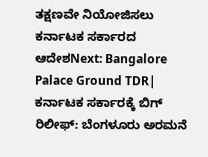ತಕ್ಷಣವೇ ನಿಯೋಜಿಸಲು ಕರ್ನಾಟಕ ಸರ್ಕಾರದ ಆದೇಶNext: Bangalore Palace Ground TDR| ಕರ್ನಾಟಕ ಸರ್ಕಾರಕ್ಕೆ ಬಿಗ್ ರಿಲೀಫ್: ಬೆಂಗಳೂರು ಅರಮನೆ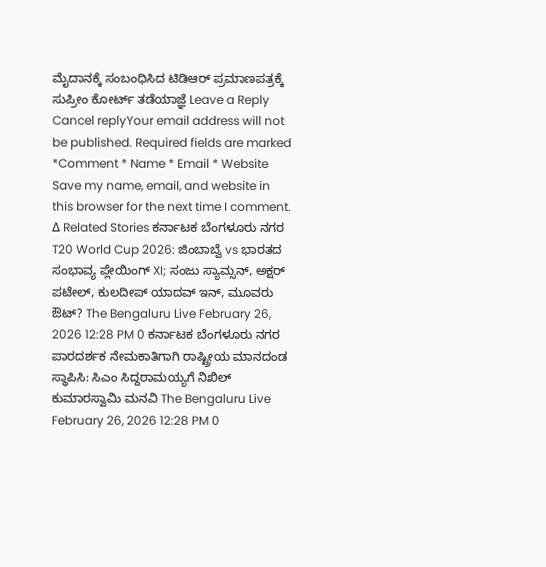ಮೈದಾನಕ್ಕೆ ಸಂಬಂಧಿಸಿದ ಟಿಡಿಆರ್ ಪ್ರಮಾಣಪತ್ರಕ್ಕೆ ಸುಪ್ರೀಂ ಕೋರ್ಟ್ ತಡೆಯಾಜ್ಞೆ Leave a Reply Cancel replyYour email address will not be published. Required fields are marked *Comment * Name * Email * Website Save my name, email, and website in this browser for the next time I comment. Δ Related Stories ಕರ್ನಾಟಕ ಬೆಂಗಳೂರು ನಗರ T20 World Cup 2026: ಜಿಂಬಾಬ್ವೆ vs ಭಾರತದ ಸಂಭಾವ್ಯ ಪ್ಲೇಯಿಂಗ್ XI; ಸಂಜು ಸ್ಯಾಮ್ಸನ್, ಅಕ್ಷರ್ ಪಟೇಲ್, ಕುಲದೀಪ್ ಯಾದವ್ ಇನ್, ಮೂವರು ಔಟ್? The Bengaluru Live February 26, 2026 12:28 PM 0 ಕರ್ನಾಟಕ ಬೆಂಗಳೂರು ನಗರ ಪಾರದರ್ಶಕ ನೇಮಕಾತಿಗಾಗಿ ರಾಷ್ಟ್ರೀಯ ಮಾನದಂಡ ಸ್ಥಾಪಿಸಿ: ಸಿಎಂ ಸಿದ್ದರಾಮಯ್ಯಗೆ ನಿಖಿಲ್ ಕುಮಾರಸ್ವಾಮಿ ಮನವಿ The Bengaluru Live February 26, 2026 12:28 PM 0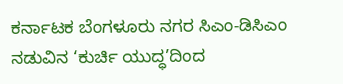ಕರ್ನಾಟಕ ಬೆಂಗಳೂರು ನಗರ ಸಿಎಂ-ಡಿಸಿಎಂ ನಡುವಿನ ‘ಕುರ್ಚಿ ಯುದ್ಧ’ದಿಂದ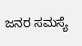ಜನರ ಸಮಸ್ಯೆ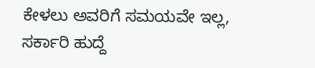ಕೇಳಲು ಅವರಿಗೆ ಸಮಯವೇ ಇಲ್ಲ, ಸರ್ಕಾರಿ ಹುದ್ದೆ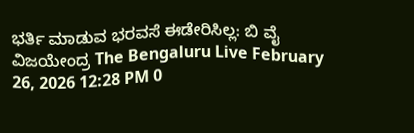ಭರ್ತಿ ಮಾಡುವ ಭರವಸೆ ಈಡೇರಿಸಿಲ್ಲ: ಬಿ ವೈ ವಿಜಯೇಂದ್ರ The Bengaluru Live February 26, 2026 12:28 PM 0